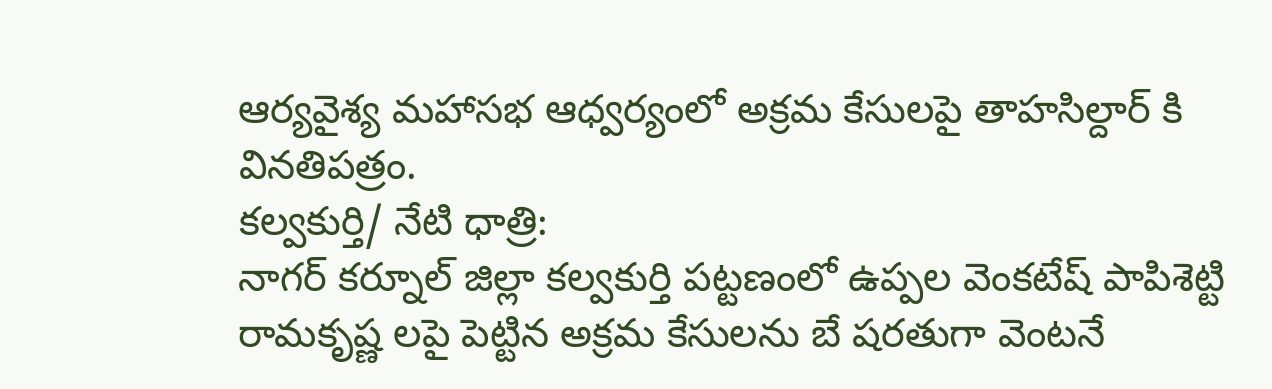ఆర్యవైశ్య మహాసభ ఆధ్వర్యంలో అక్రమ కేసులపై తాహసిల్దార్ కి వినతిపత్రం.
కల్వకుర్తి/ నేటి ధాత్రి:
నాగర్ కర్నూల్ జిల్లా కల్వకుర్తి పట్టణంలో ఉప్పల వెంకటేష్ పాపిశెట్టి రామకృష్ణ లపై పెట్టిన అక్రమ కేసులను బే షరతుగా వెంటనే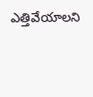ఎత్తివేయాలని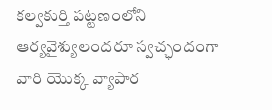కల్వకుర్తి పట్టణంలోని ఆర్యవైశ్యులందరూ స్వచ్ఛందంగా వారి యొక్క వ్యాపార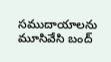సముదాయాలను మూసివేసి బంద్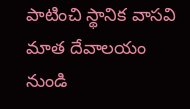పాటించి స్థానిక వాసవి మాత దేవాలయం నుండి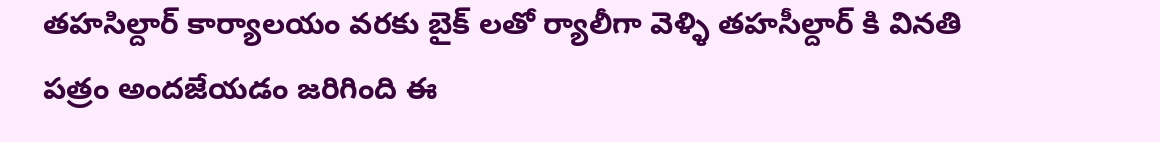తహసిల్దార్ కార్యాలయం వరకు బైక్ లతో ర్యాలీగా వెళ్ళి తహసీల్దార్ కి వినతి పత్రం అందజేయడం జరిగింది ఈ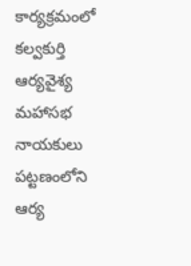కార్యక్రమంలో కల్వకుర్తి ఆర్యవైశ్య మహాసభ నాయకులు పట్టణంలోని ఆర్య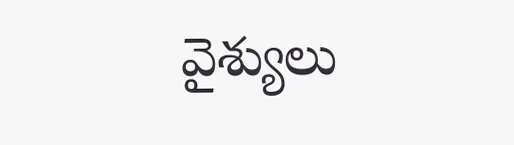వైశ్యులు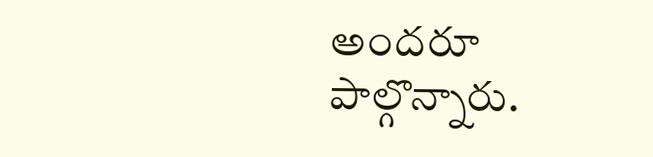అందరూ పాల్గొన్నారు.